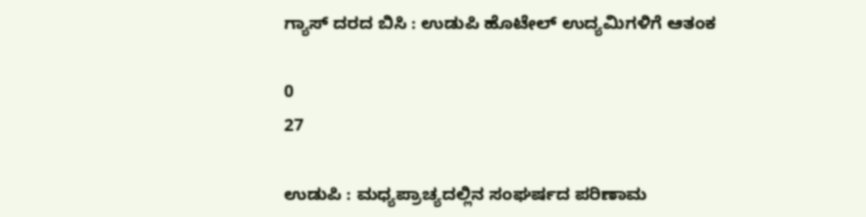ಗ್ಯಾಸ್ ದರದ ಬಿಸಿ : ಉಡುಪಿ ಹೊಟೇಲ್ ಉದ್ಯಮಿಗಳಿಗೆ ಆತಂಕ

0
27

ಉಡುಪಿ : ಮಧ್ಯಪ್ರಾಚ್ಯದಲ್ಲಿನ ಸಂಘರ್ಷದ ಪರಿಣಾಮ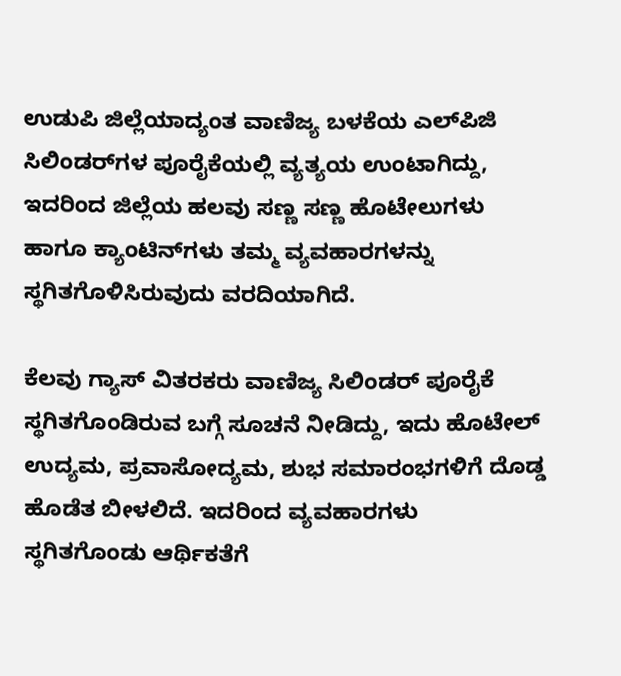ಉಡುಪಿ ಜಿಲ್ಲೆಯಾದ್ಯಂತ ವಾಣಿಜ್ಯ ಬಳಕೆಯ ಎಲ್‌ಪಿಜಿ ಸಿಲಿಂಡರ್‌ಗಳ ಪೂರೈಕೆಯಲ್ಲಿ ವ್ಯತ್ಯಯ ಉಂಟಾಗಿದ್ದು, ಇದರಿಂದ ಜಿಲ್ಲೆಯ ಹಲವು ಸಣ್ಣ ಸಣ್ಣ ಹೊಟೇಲುಗಳು ಹಾಗೂ ಕ್ಯಾಂಟಿನ್‌ಗಳು ತಮ್ಮ ವ್ಯವಹಾರಗಳನ್ನು ಸ್ಥಗಿತಗೊಳಿಸಿರುವುದು ವರದಿಯಾಗಿದೆ.

ಕೆಲವು ಗ್ಯಾಸ್ ವಿತರಕರು ವಾಣಿಜ್ಯ ಸಿಲಿಂಡರ್ ಪೂರೈಕೆ ಸ್ಥಗಿತಗೊಂಡಿರುವ ಬಗ್ಗೆ ಸೂಚನೆ ನೀಡಿದ್ದು, ಇದು ಹೊಟೇಲ್ ಉದ್ಯಮ, ಪ್ರವಾಸೋದ್ಯಮ, ಶುಭ ಸಮಾರಂಭಗಳಿಗೆ ದೊಡ್ಡ ಹೊಡೆತ ಬೀಳಲಿದೆ. ಇದರಿಂದ ವ್ಯವಹಾರಗಳು ಸ್ಥಗಿತಗೊಂಡು ಆರ್ಥಿಕತೆಗೆ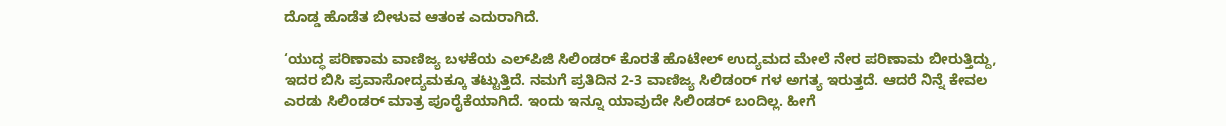ದೊಡ್ಡ ಹೊಡೆತ ಬೀಳುವ ಆತಂಕ ಎದುರಾಗಿದೆ.

‘ಯುದ್ಧ ಪರಿಣಾಮ ವಾಣಿಜ್ಯ ಬಳಕೆಯ ಎಲ್‌ಪಿಜಿ ಸಿಲಿಂಡರ್ ಕೊರತೆ ಹೊಟೇಲ್ ಉದ್ಯಮದ ಮೇಲೆ ನೇರ ಪರಿಣಾಮ ಬೀರುತ್ತಿದ್ದು, ಇದರ ಬಿಸಿ ಪ್ರವಾಸೋದ್ಯಮಕ್ಕೂ ತಟ್ಟುತ್ತಿದೆ. ನಮಗೆ ಪ್ರತಿದಿನ 2-3 ವಾಣಿಜ್ಯ ಸಿಲಿಡಂರ್‌ ಗಳ ಅಗತ್ಯ ಇರುತ್ತದೆ. ಆದರೆ ನಿನ್ನೆ ಕೇವಲ ಎರಡು ಸಿಲಿಂಡರ್ ಮಾತ್ರ ಪೂರೈಕೆಯಾಗಿದೆ. ಇಂದು ಇನ್ನೂ ಯಾವುದೇ ಸಿಲಿಂಡರ್ ಬಂದಿಲ್ಲ. ಹೀಗೆ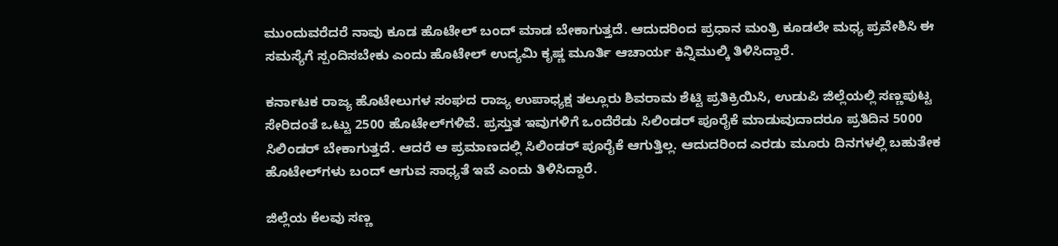ಮುಂದುವರೆದರೆ ನಾವು ಕೂಡ ಹೊಟೇಲ್ ಬಂದ್ ಮಾಡ ಬೇಕಾಗುತ್ತದೆ. ಆದುದರಿಂದ ಪ್ರಧಾನ ಮಂತ್ರಿ ಕೂಡಲೇ ಮಧ್ಯ ಪ್ರವೇಶಿಸಿ ಈ ಸಮಸ್ಯೆಗೆ ಸ್ಪಂದಿಸಬೇಕು ಎಂದು ಹೊಟೇಲ್ ಉದ್ಯಮಿ ಕೃಷ್ಣ ಮೂರ್ತಿ ಆಚಾರ್ಯ ಕಿನ್ನಿಮುಲ್ಕಿ ತಿಳಿಸಿದ್ದಾರೆ.

ಕರ್ನಾಟಕ ರಾಜ್ಯ ಹೊಟೇಲುಗಳ ಸಂಘದ ರಾಜ್ಯ ಉಪಾಧ್ಯಕ್ಷ ತಲ್ಲೂರು ಶಿವರಾಮ ಶೆಟ್ಟಿ ಪ್ರತಿಕ್ರಿಯಿಸಿ, ಉಡುಪಿ ಜಿಲ್ಲೆಯಲ್ಲಿ ಸಣ್ಣಪುಟ್ಟ ಸೇರಿದಂತೆ ಒಟ್ಟು 2500 ಹೊಟೇಲ್‌ಗಳಿವೆ. ಪ್ರಸ್ತುತ ಇವುಗಳಿಗೆ ಒಂದೆರೆಡು ಸಿಲಿಂಡರ್ ಪೂರೈಕೆ ಮಾಡುವುದಾದರೂ ಪ್ರತಿದಿನ 5000 ಸಿಲಿಂಡರ್ ಬೇಕಾಗುತ್ತದೆ. ಆದರೆ ಆ ಪ್ರಮಾಣದಲ್ಲಿ ಸಿಲಿಂಡರ್ ಪೂರೈಕೆ ಆಗುತ್ತಿಲ್ಲ. ಆದುದರಿಂದ ಎರಡು ಮೂರು ದಿನಗಳಲ್ಲಿ ಬಹುತೇಕ ಹೊಟೇಲ್‌ಗಳು ಬಂದ್ ಆಗುವ ಸಾಧ್ಯತೆ ಇವೆ ಎಂದು ತಿಳಿಸಿದ್ದಾರೆ.

ಜಿಲ್ಲೆಯ ಕೆಲವು ಸಣ್ಣ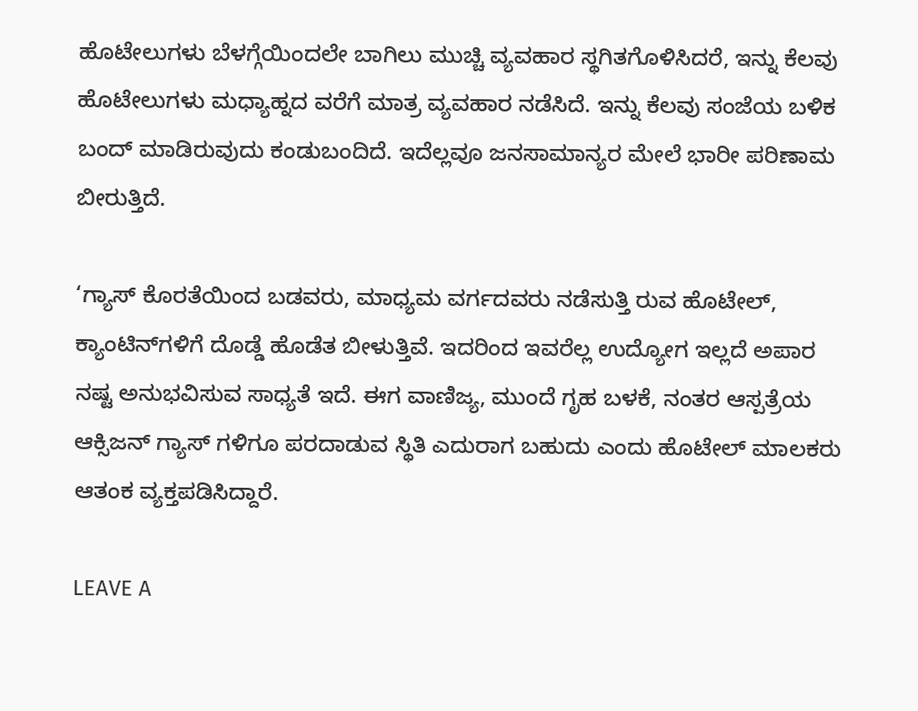ಹೊಟೇಲುಗಳು ಬೆಳಗ್ಗೆಯಿಂದಲೇ ಬಾಗಿಲು ಮುಚ್ಚಿ ವ್ಯವಹಾರ ಸ್ಥಗಿತಗೊಳಿಸಿದರೆ, ಇನ್ನು ಕೆಲವು ಹೊಟೇಲುಗಳು ಮಧ್ಯಾಹ್ನದ ವರೆಗೆ ಮಾತ್ರ ವ್ಯವಹಾರ ನಡೆಸಿದೆ. ಇನ್ನು ಕೆಲವು ಸಂಜೆಯ ಬಳಿಕ ಬಂದ್ ಮಾಡಿರುವುದು ಕಂಡುಬಂದಿದೆ. ಇದೆಲ್ಲವೂ ಜನಸಾಮಾನ್ಯರ ಮೇಲೆ ಭಾರೀ ಪರಿಣಾಮ ಬೀರುತ್ತಿದೆ.

‘ಗ್ಯಾಸ್ ಕೊರತೆಯಿಂದ ಬಡವರು, ಮಾಧ್ಯಮ ವರ್ಗದವರು ನಡೆಸುತ್ತಿ ರುವ ಹೊಟೇಲ್, ಕ್ಯಾಂಟಿನ್‌ಗಳಿಗೆ ದೊಡ್ಡೆ ಹೊಡೆತ ಬೀಳುತ್ತಿವೆ. ಇದರಿಂದ ಇವರೆಲ್ಲ ಉದ್ಯೋಗ ಇಲ್ಲದೆ ಅಪಾರ ನಷ್ಟ ಅನುಭವಿಸುವ ಸಾಧ್ಯತೆ ಇದೆ. ಈಗ ವಾಣಿಜ್ಯ, ಮುಂದೆ ಗೃಹ ಬಳಕೆ, ನಂತರ ಆಸ್ಪತ್ರೆಯ ಆಕ್ಸಿಜನ್ ಗ್ಯಾಸ್ ಗಳಿಗೂ ಪರದಾಡುವ ಸ್ಥಿತಿ ಎದುರಾಗ ಬಹುದು ಎಂದು ಹೊಟೇಲ್ ಮಾಲಕರು ಆತಂಕ ವ್ಯಕ್ತಪಡಿಸಿದ್ದಾರೆ.

LEAVE A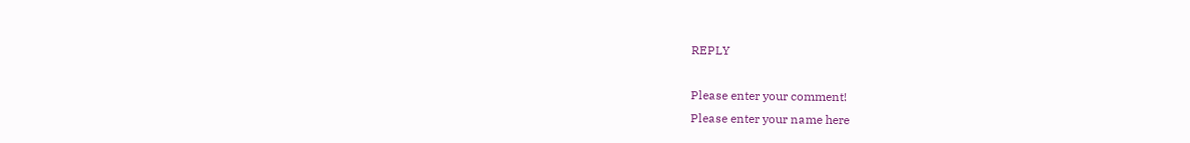REPLY

Please enter your comment!
Please enter your name here